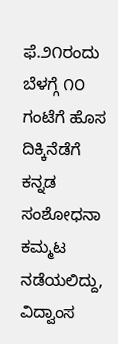ಫೆ.೨೧ರಂದು ಬೆಳಗ್ಗೆ ೧೦ ಗಂಟೆಗೆ ಹೊಸ ದಿಕ್ಕಿನೆಡೆಗೆ ಕನ್ನಡ ಸಂಶೋಧನಾ ಕಮ್ಮಟ ನಡೆಯಲಿದ್ದು, ವಿದ್ವಾಂಸ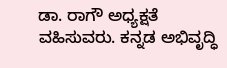ಡಾ. ರಾಗೌ ಅಧ್ಯಕ್ಷತೆ ವಹಿಸುವರು. ಕನ್ನಡ ಅಭಿವೃದ್ಧಿ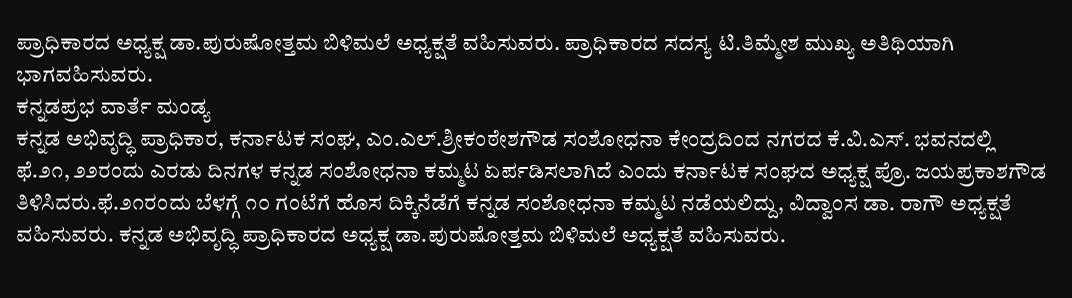ಪ್ರಾಧಿಕಾರದ ಅಧ್ಯಕ್ಷ ಡಾ.ಪುರುಷೋತ್ತಮ ಬಿಳಿಮಲೆ ಅಧ್ಯಕ್ಷತೆ ವಹಿಸುವರು. ಪ್ರಾಧಿಕಾರದ ಸದಸ್ಯ ಟಿ.ತಿಮ್ಮೇಶ ಮುಖ್ಯ ಅತಿಥಿಯಾಗಿ ಭಾಗವಹಿಸುವರು.
ಕನ್ನಡಪ್ರಭ ವಾರ್ತೆ ಮಂಡ್ಯ
ಕನ್ನಡ ಅಭಿವೃದ್ಧಿ ಪ್ರಾಧಿಕಾರ, ಕರ್ನಾಟಕ ಸಂಘ, ಎಂ.ಎಲ್.ಶ್ರೀಕಂಠೇಶಗೌಡ ಸಂಶೋಧನಾ ಕೇಂದ್ರದಿಂದ ನಗರದ ಕೆ.ವಿ.ಎಸ್. ಭವನದಲ್ಲಿ ಫೆ.೨೧, ೨೨ರಂದು ಎರಡು ದಿನಗಳ ಕನ್ನಡ ಸಂಶೋಧನಾ ಕಮ್ಮಟ ಏರ್ಪಡಿಸಲಾಗಿದೆ ಎಂದು ಕರ್ನಾಟಕ ಸಂಘದ ಅಧ್ಯಕ್ಷ ಪ್ರೊ. ಜಯಪ್ರಕಾಶಗೌಡ ತಿಳಿಸಿದರು.ಫೆ.೨೧ರಂದು ಬೆಳಗ್ಗೆ ೧೦ ಗಂಟೆಗೆ ಹೊಸ ದಿಕ್ಕಿನೆಡೆಗೆ ಕನ್ನಡ ಸಂಶೋಧನಾ ಕಮ್ಮಟ ನಡೆಯಲಿದ್ದು, ವಿದ್ವಾಂಸ ಡಾ. ರಾಗೌ ಅಧ್ಯಕ್ಷತೆ ವಹಿಸುವರು. ಕನ್ನಡ ಅಭಿವೃದ್ಧಿ ಪ್ರಾಧಿಕಾರದ ಅಧ್ಯಕ್ಷ ಡಾ.ಪುರುಷೋತ್ತಮ ಬಿಳಿಮಲೆ ಅಧ್ಯಕ್ಷತೆ ವಹಿಸುವರು.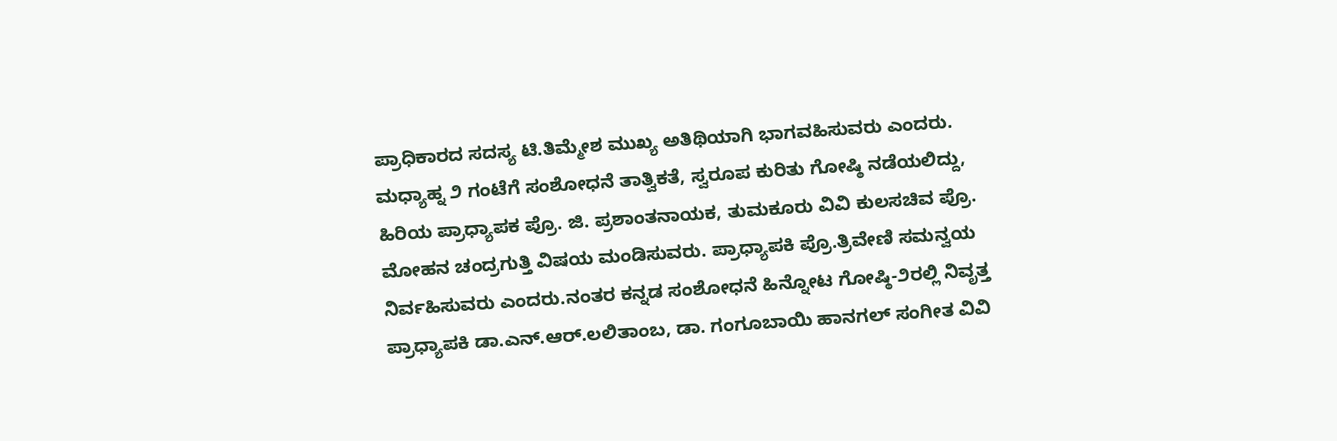ಪ್ರಾಧಿಕಾರದ ಸದಸ್ಯ ಟಿ.ತಿಮ್ಮೇಶ ಮುಖ್ಯ ಅತಿಥಿಯಾಗಿ ಭಾಗವಹಿಸುವರು ಎಂದರು.
ಮಧ್ಯಾಹ್ನ ೨ ಗಂಟೆಗೆ ಸಂಶೋಧನೆ ತಾತ್ವಿಕತೆ, ಸ್ವರೂಪ ಕುರಿತು ಗೋಷ್ಠಿ ನಡೆಯಲಿದ್ದು, ಹಿರಿಯ ಪ್ರಾಧ್ಯಾಪಕ ಪ್ರೊ. ಜಿ. ಪ್ರಶಾಂತನಾಯಕ, ತುಮಕೂರು ವಿವಿ ಕುಲಸಚಿವ ಪ್ರೊ. ಮೋಹನ ಚಂದ್ರಗುತ್ತಿ ವಿಷಯ ಮಂಡಿಸುವರು. ಪ್ರಾಧ್ಯಾಪಕಿ ಪ್ರೊ.ತ್ರಿವೇಣಿ ಸಮನ್ವಯ ನಿರ್ವಹಿಸುವರು ಎಂದರು.ನಂತರ ಕನ್ನಡ ಸಂಶೋಧನೆ ಹಿನ್ನೋಟ ಗೋಷ್ಠಿ-೨ರಲ್ಲಿ ನಿವೃತ್ತ ಪ್ರಾಧ್ಯಾಪಕಿ ಡಾ.ಎನ್.ಆರ್.ಲಲಿತಾಂಬ, ಡಾ. ಗಂಗೂಬಾಯಿ ಹಾನಗಲ್ ಸಂಗೀತ ವಿವಿ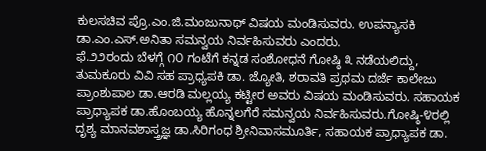ಕುಲಸಚಿವ ಪ್ರೊ.ಎಂ.ಜಿ.ಮಂಜುನಾಥ್ ವಿಷಯ ಮಂಡಿಸುವರು. ಉಪನ್ಯಾಸಕಿ ಡಾ.ಎಂ.ಎಸ್.ಅನಿತಾ ಸಮನ್ವಯ ನಿರ್ವಹಿಸುವರು ಎಂದರು.
ಫೆ.೨೨ರಂದು ಬೆಳಗ್ಗೆ ೧೦ ಗಂಟೆಗೆ ಕನ್ನಡ ಸಂಶೋಧನೆ ಗೋಷ್ಠಿ ೩ ನಡೆಯಲಿದ್ದು, ತುಮಕೂರು ವಿವಿ ಸಹ ಪ್ರಾಧ್ಯಪಕಿ ಡಾ. ಜ್ಯೋತಿ, ಶರಾವತಿ ಪ್ರಥಮ ದರ್ಜೆ ಕಾಲೇಜು ಪ್ರಾಂಶುಪಾಲ ಡಾ.ಆರಡಿ ಮಲ್ಲಯ್ಯ ಕಟ್ಟೀರ ಅವರು ವಿಷಯ ಮಂಡಿಸುವರು. ಸಹಾಯಕ ಪ್ರಾಧ್ಯಾಪಕ ಡಾ.ಹೊಂಬಯ್ಯ ಹೊನ್ನಲಗೆರೆ ಸಮನ್ವಯ ನಿರ್ವಹಿಸುವರು.ಗೋಷ್ಠಿ-೪ರಲ್ಲಿ ದೃಶ್ಯ ಮಾನವಶಾಸ್ತ್ರಜ್ಞ ಡಾ.ಸಿರಿಗಂಧ ಶ್ರೀನಿವಾಸಮೂರ್ತಿ, ಸಹಾಯಕ ಪ್ರಾಧ್ಯಾಪಕ ಡಾ.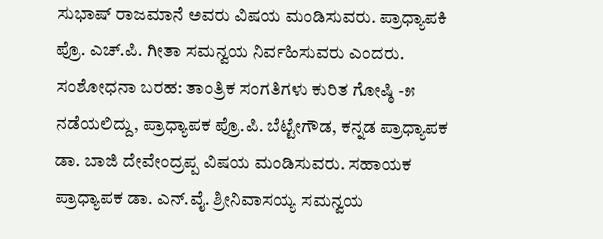ಸುಭಾಷ್ ರಾಜಮಾನೆ ಅವರು ವಿಷಯ ಮಂಡಿಸುವರು. ಪ್ರಾಧ್ಯಾಪಕಿ ಪ್ರೊ. ಎಚ್.ಪಿ. ಗೀತಾ ಸಮನ್ವಯ ನಿರ್ವಹಿಸುವರು ಎಂದರು.
ಸಂಶೋಧನಾ ಬರಹ: ತಾಂತ್ರಿಕ ಸಂಗತಿಗಳು ಕುರಿತ ಗೋಷ್ಠಿ -೫ ನಡೆಯಲಿದ್ದು, ಪ್ರಾಧ್ಯಾಪಕ ಪ್ರೊ.ಪಿ. ಬೆಟ್ಟೇಗೌಡ, ಕನ್ನಡ ಪ್ರಾಧ್ಯಾಪಕ ಡಾ. ಬಾಜಿ ದೇವೇಂದ್ರಪ್ಪ ವಿಷಯ ಮಂಡಿಸುವರು. ಸಹಾಯಕ ಪ್ರಾಧ್ಯಾಪಕ ಡಾ. ಎನ್.ವೈ. ಶ್ರೀನಿವಾಸಯ್ಯ ಸಮನ್ವಯ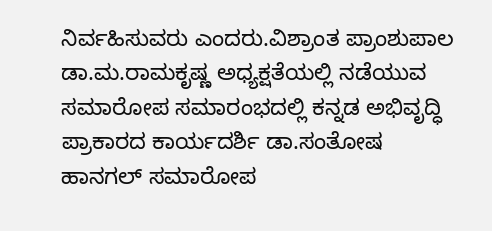ನಿರ್ವಹಿಸುವರು ಎಂದರು.ವಿಶ್ರಾಂತ ಪ್ರಾಂಶುಪಾಲ ಡಾ.ಮ.ರಾಮಕೃಷ್ಣ ಅಧ್ಯಕ್ಷತೆಯಲ್ಲಿ ನಡೆಯುವ ಸಮಾರೋಪ ಸಮಾರಂಭದಲ್ಲಿ ಕನ್ನಡ ಅಭಿವೃದ್ಧಿ ಪ್ರಾಕಾರದ ಕಾರ್ಯದರ್ಶಿ ಡಾ.ಸಂತೋಷ ಹಾನಗಲ್ ಸಮಾರೋಪ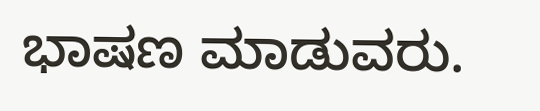ಭಾಷಣ ಮಾಡುವರು.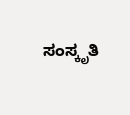ಸಂಸ್ಕೃತಿ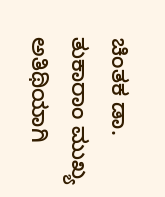ಚಿಂತಕ ಡಾ. ತುಕಾರಾಂ ಮುಖ್ಯ ಅತಿಥಿಯಾಗಿ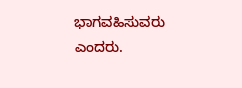ಭಾಗವಹಿಸುವರು ಎಂದರು.